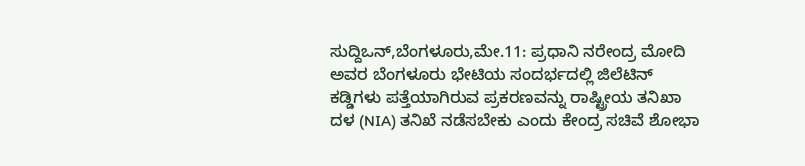ಸುದ್ದಿಒನ್,ಬೆಂಗಳೂರು,ಮೇ.11: ಪ್ರಧಾನಿ ನರೇಂದ್ರ ಮೋದಿ ಅವರ ಬೆಂಗಳೂರು ಭೇಟಿಯ ಸಂದರ್ಭದಲ್ಲಿ ಜಿಲೆಟಿನ್ ಕಡ್ಡಿಗಳು ಪತ್ತೆಯಾಗಿರುವ ಪ್ರಕರಣವನ್ನು ರಾಷ್ಟ್ರೀಯ ತನಿಖಾ ದಳ (NIA) ತನಿಖೆ ನಡೆಸಬೇಕು ಎಂದು ಕೇಂದ್ರ ಸಚಿವೆ ಶೋಭಾ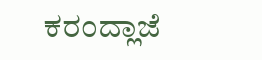ಕರಂದ್ಲಾಜೆ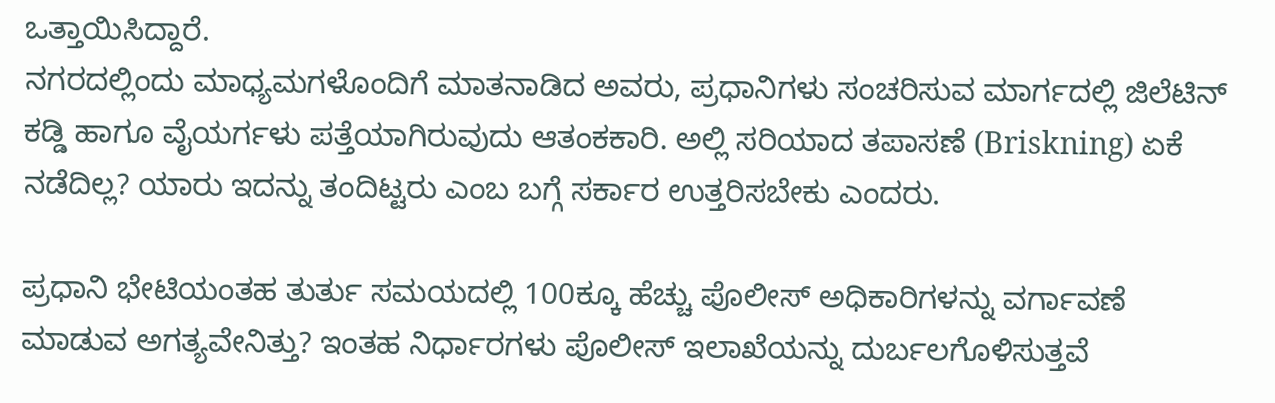ಒತ್ತಾಯಿಸಿದ್ದಾರೆ.
ನಗರದಲ್ಲಿಂದು ಮಾಧ್ಯಮಗಳೊಂದಿಗೆ ಮಾತನಾಡಿದ ಅವರು, ಪ್ರಧಾನಿಗಳು ಸಂಚರಿಸುವ ಮಾರ್ಗದಲ್ಲಿ ಜಿಲೆಟಿನ್ ಕಡ್ಡಿ ಹಾಗೂ ವೈಯರ್ಗಳು ಪತ್ತೆಯಾಗಿರುವುದು ಆತಂಕಕಾರಿ. ಅಲ್ಲಿ ಸರಿಯಾದ ತಪಾಸಣೆ (Briskning) ಏಕೆ ನಡೆದಿಲ್ಲ? ಯಾರು ಇದನ್ನು ತಂದಿಟ್ಟರು ಎಂಬ ಬಗ್ಗೆ ಸರ್ಕಾರ ಉತ್ತರಿಸಬೇಕು ಎಂದರು.

ಪ್ರಧಾನಿ ಭೇಟಿಯಂತಹ ತುರ್ತು ಸಮಯದಲ್ಲಿ 100ಕ್ಕೂ ಹೆಚ್ಚು ಪೊಲೀಸ್ ಅಧಿಕಾರಿಗಳನ್ನು ವರ್ಗಾವಣೆ ಮಾಡುವ ಅಗತ್ಯವೇನಿತ್ತು? ಇಂತಹ ನಿರ್ಧಾರಗಳು ಪೊಲೀಸ್ ಇಲಾಖೆಯನ್ನು ದುರ್ಬಲಗೊಳಿಸುತ್ತವೆ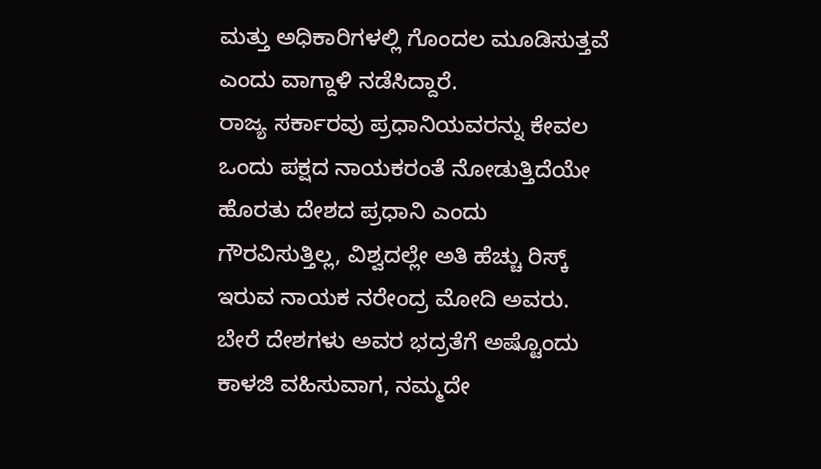ಮತ್ತು ಅಧಿಕಾರಿಗಳಲ್ಲಿ ಗೊಂದಲ ಮೂಡಿಸುತ್ತವೆ ಎಂದು ವಾಗ್ದಾಳಿ ನಡೆಸಿದ್ದಾರೆ.
ರಾಜ್ಯ ಸರ್ಕಾರವು ಪ್ರಧಾನಿಯವರನ್ನು ಕೇವಲ ಒಂದು ಪಕ್ಷದ ನಾಯಕರಂತೆ ನೋಡುತ್ತಿದೆಯೇ ಹೊರತು ದೇಶದ ಪ್ರಧಾನಿ ಎಂದು ಗೌರವಿಸುತ್ತಿಲ್ಲ, ವಿಶ್ವದಲ್ಲೇ ಅತಿ ಹೆಚ್ಚು ರಿಸ್ಕ್ ಇರುವ ನಾಯಕ ನರೇಂದ್ರ ಮೋದಿ ಅವರು. ಬೇರೆ ದೇಶಗಳು ಅವರ ಭದ್ರತೆಗೆ ಅಷ್ಟೊಂದು ಕಾಳಜಿ ವಹಿಸುವಾಗ, ನಮ್ಮದೇ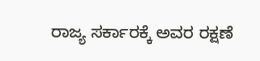ರಾಜ್ಯ ಸರ್ಕಾರಕ್ಕೆ ಅವರ ರಕ್ಷಣೆ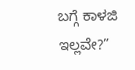ಬಗ್ಗೆ ಕಾಳಜಿ ಇಲ್ಲವೇ?”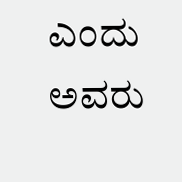ಎಂದು ಅವರು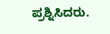ಪ್ರಶ್ನಿಸಿದರು.